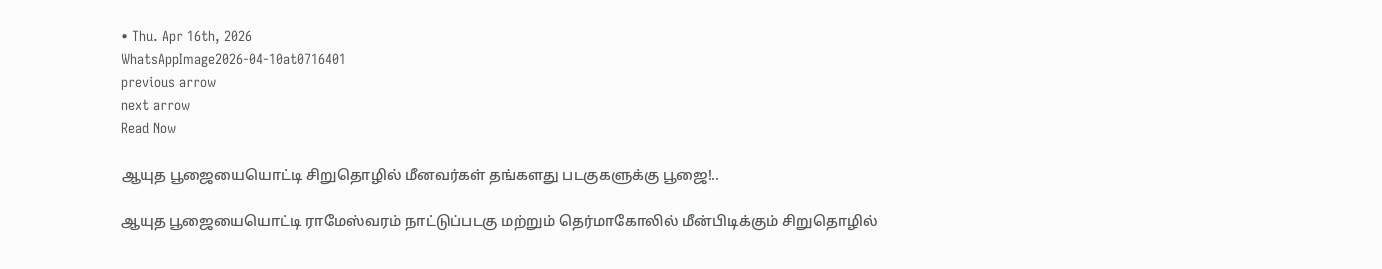• Thu. Apr 16th, 2026
WhatsAppImage2026-04-10at0716401
previous arrow
next arrow
Read Now

ஆயுத பூஜையையொட்டி சிறுதொழில் மீனவர்கள் தங்களது படகுகளுக்கு பூஜை!..

ஆயுத பூஜையையொட்டி ராமேஸ்வரம் நாட்டுப்படகு மற்றும் தெர்மாகோலில் மீன்பிடிக்கும் சிறுதொழில்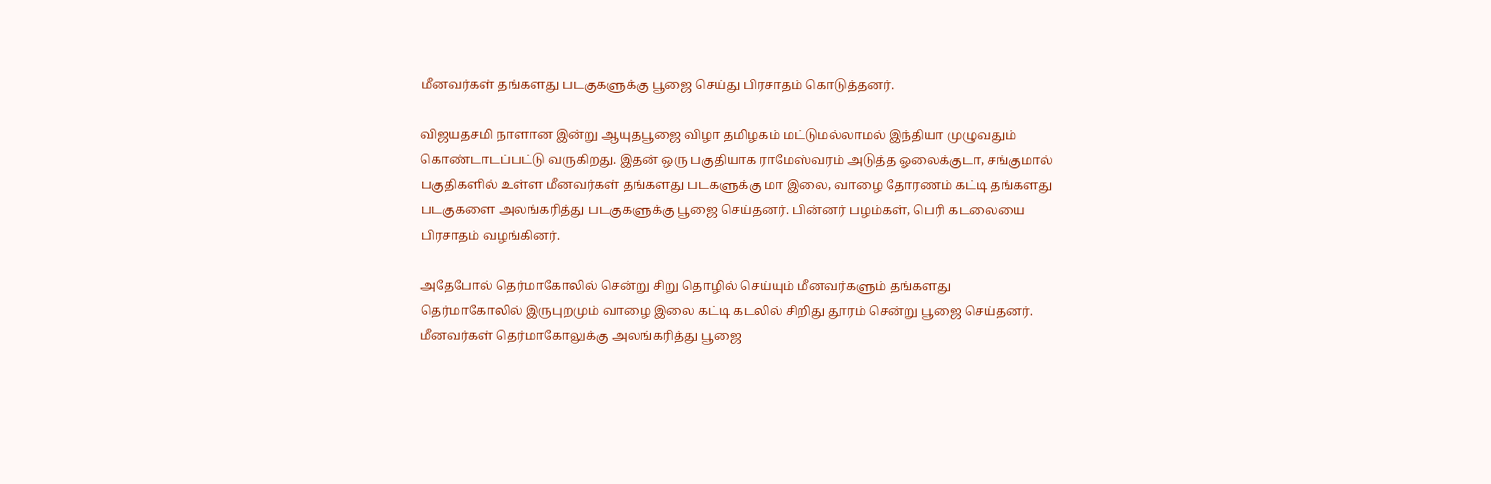மீனவர்கள் தங்களது படகுகளுக்கு பூஜை செய்து பிரசாதம் கொடுத்தனர்.

விஜயதசமி நாளான இன்று ஆயுதபூஜை விழா தமிழகம் மட்டுமல்லாமல் இந்தியா முழுவதும் கொண்டாடப்பட்டு வருகிறது. இதன் ஒரு பகுதியாக ராமேஸ்வரம் அடுத்த ஓலைக்குடா, சங்குமால் பகுதிகளில் உள்ள மீனவர்கள் தங்களது படகளுக்கு மா இலை, வாழை தோரணம் கட்டி தங்களது படகுகளை அலங்கரித்து படகுகளுக்கு பூஜை செய்தனர். பின்னர் பழம்கள், பெரி கடலையை பிரசாதம் வழங்கினர்.

அதேபோல் தெர்மாகோலில் சென்று சிறு தொழில் செய்யும் மீனவர்களும் தங்களது தெர்மாகோலில் இருபுறமும் வாழை இலை கட்டி கடலில் சிறிது தூரம் சென்று பூஜை செய்தனர். மீனவர்கள் தெர்மாகோலுக்கு அலங்கரித்து பூஜை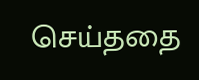செய்ததை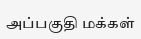அப்பகுதி மக்கள்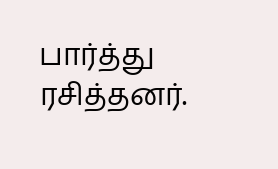பார்த்து ரசித்தனர்.